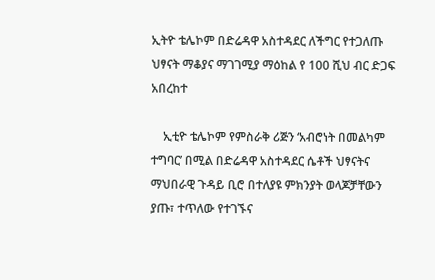ኢትዮ ቴሌኮም በድሬዳዋ አስተዳደር ለችግር የተጋለጡ ህፃናት ማቆያና ማገገሚያ ማዕከል የ 100 ሺህ ብር ድጋፍ አበረከተ

    ኢቲዮ ቴሌኮም የምስራቅ ሪጅን ‘አብሮነት በመልካም ተግባር’ በሚል በድሬዳዋ አስተዳደር ሴቶች ህፃናትና ማህበራዊ ጉዳይ ቢሮ በተለያዩ ምክንያት ወላጆቻቸውን ያጡ፣ ተጥለው የተገኙና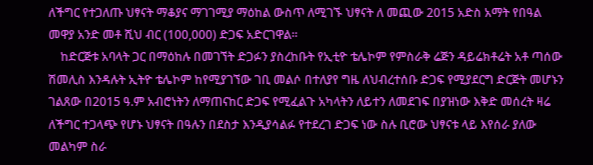ለችግር የተጋለጡ ህፃናት ማቆያና ማገገሚያ ማዕከል ውስጥ ለሚገኙ ህፃናት ለ መጪው 2015 አድስ አማት የበዓል መዋያ አንድ መቶ ሺህ ብር (100,000) ድጋፍ አድርገዋል።
    ከድርጅቱ አባላት ጋር በማዕከሉ በመገኘት ድጋፉን ያስረከቡት የኢቲዮ ቴሌኮም የምስራቅ ሬጅን ዳይሬክቶሬት አቶ ጣሰው ሽመሊስ እንዳሉት ኢትዮ ቴሌኮም ከየሚያገኘው ገቢ መልሶ በተለያየ ግዜ ለህብረተሰቡ ድጋፍ የሚያደርግ ድርጅት መሆኑን ገልጸው በ2015 ዓ.ም አብሮነትን ለማጠናከር ድጋፍ የሚፈልጉ አካላትን ለይተን ለመደገፍ በያዝነው እቅድ መሰረት ዛሬ ለችግር ተጋላጭ የሆኑ ህፃናት በዓሉን በደስታ እንዲያሳልፉ የተደረገ ድጋፍ ነው ስሉ ቢሮው ህፃናቱ ላይ እየሰራ ያለው መልካም ስራ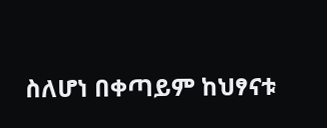ስለሆነ በቀጣይም ከህፃናቱ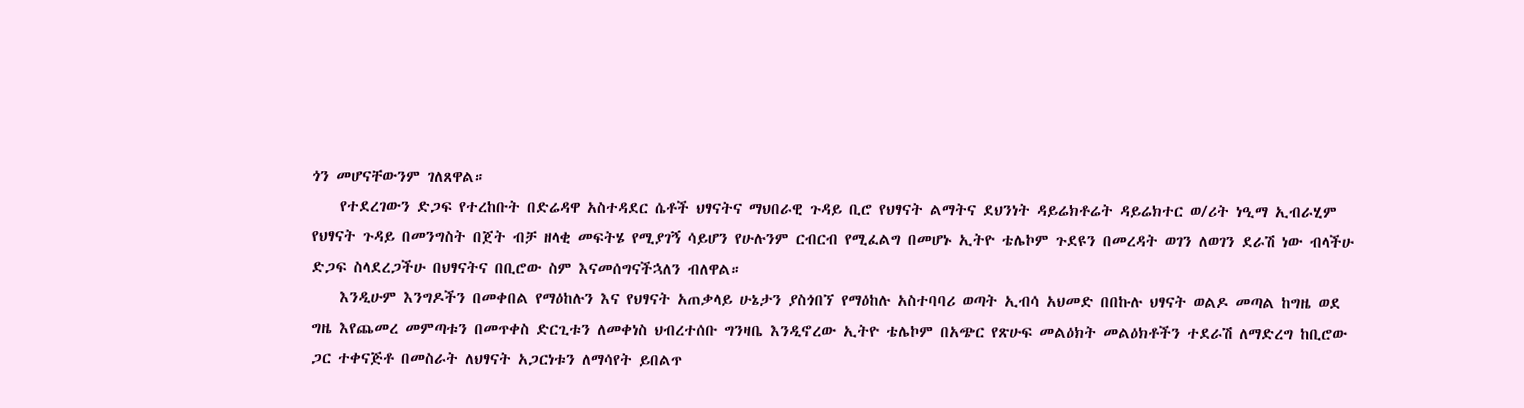ጎን መሆናቸውንም ገለጸዋል።
    የተደረገውን ድጋፍ የተረከቡት በድሬዳዋ አስተዳደር ሴቶች ህፃናትና ማህበራዊ ጉዳይ ቢሮ የህፃናት ልማትና ደህንነት ዳይሬክቶሬት ዳይሬክተር ወ/ሪት ነዒማ ኢብራሂም የህፃናት ጉዳይ በመንግስት በጀት ብቻ ዘላቂ መፍትሄ የሚያገኝ ሳይሆን የሁሉንም ርብርብ የሚፈልግ በመሆኑ ኢትዮ ቴሌኮም ጉደዩን በመረዳት ወገን ለወገን ደራሽ ነው ብላችሁ ድጋፍ ስላደረጋችሁ በህፃናትና በቢሮው ስም እናመሰግናችኋለን ብለዋል።
    እንዲሁም እንግዶችን በመቀበል የማዕከሉን እና የህፃናት አጠቃላይ ሁኔታን ያስጎበኘ የማዕከሉ አስተባባሪ ወጣት ኢብሳ አህመድ በበኩሉ ህፃናት ወልዶ መጣል ከግዜ ወደ ግዜ እየጨመረ መምጣቱን በመጥቀስ ድርጊቱን ለመቀነስ ህብረተሰቡ ግንዛቤ እንዲኖረው ኢትዮ ቴሌኮም በአጭር የጽሁፍ መልዕክት መልዕክቶችን ተደራሽ ለማድረግ ከቢሮው ጋር ተቀናጅቶ በመስራት ለህፃናት አጋርነቱን ለማሳየት ይበልጥ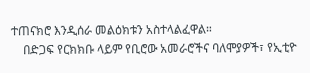ተጠናክሮ እንዲሰራ መልዕክቱን አስተላልፈዋል።
    በድጋፍ የርክክቡ ላይም የቢሮው አመራሮችና ባለሞያዎች፣ የኢቲዮ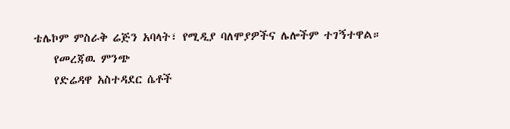ቴሌኮም ምስራቅ ሬጅን አባላት፣ የሚዲያ ባለሞያዎችና ሌሎችም ተገኝተዋል።
    የመረጃዉ ምንጭ
    የድሬዳዋ አስተዳደር ሴቶች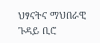ህፃናትና ማህበራዊ ጉዳይ ቢሮ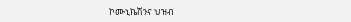ኮሙኒኬሽንና ህዝብ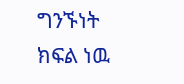ግንኙነት ክፍል ነዉ